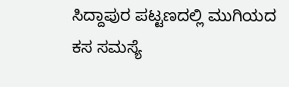ಸಿದ್ದಾಪುರ ಪಟ್ಟಣದಲ್ಲಿ ಮುಗಿಯದ ಕಸ ಸಮಸ್ಯೆ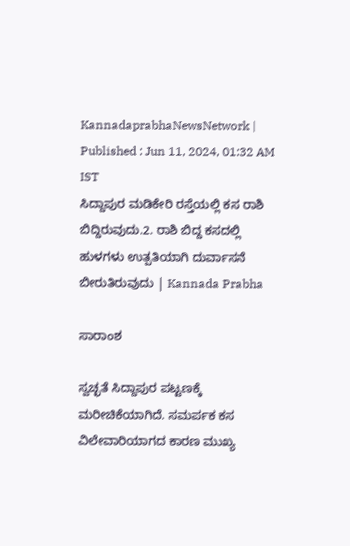KannadaprabhaNewsNetwork |
Published : Jun 11, 2024, 01:32 AM IST
ಸಿದ್ದಾಪುರ ಮಡಿಕೇರಿ ರಸ್ತೆಯಲ್ಲಿ ಕಸ ರಾಶಿ ಬಿದ್ದಿರುವುದು.2. ರಾಶಿ ಬಿದ್ದ ಕಸದಲ್ಲಿ ಹುಳಗಳು ಉತ್ಪತಿಯಾಗಿ ದುರ್ವಾಸನೆ ಬೀರುತಿರುವುದು | Kannada Prabha

ಸಾರಾಂಶ

ಸ್ವಚ್ಛತೆ ಸಿದ್ದಾಪುರ ಪಟ್ಟಣಕ್ಕೆ ಮರೀಚಿಕೆಯಾಗಿದೆ. ಸಮರ್ಪಕ ಕಸ ವಿಲೇವಾರಿಯಾಗದ ಕಾರಣ ಮುಖ್ಯ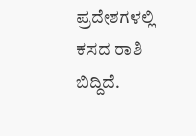ಪ್ರದೇಶಗಳಲ್ಲಿ ಕಸದ ರಾಶಿ ಬಿದ್ದಿದೆ.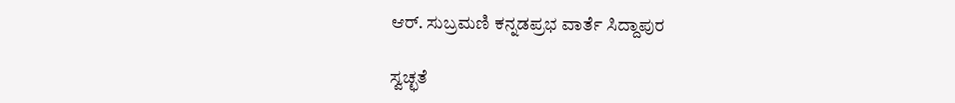ಆರ್. ಸುಬ್ರಮಣಿ ಕನ್ನಡಪ್ರಭ ವಾರ್ತೆ ಸಿದ್ದಾಪುರ

ಸ್ವಚ್ಛತೆ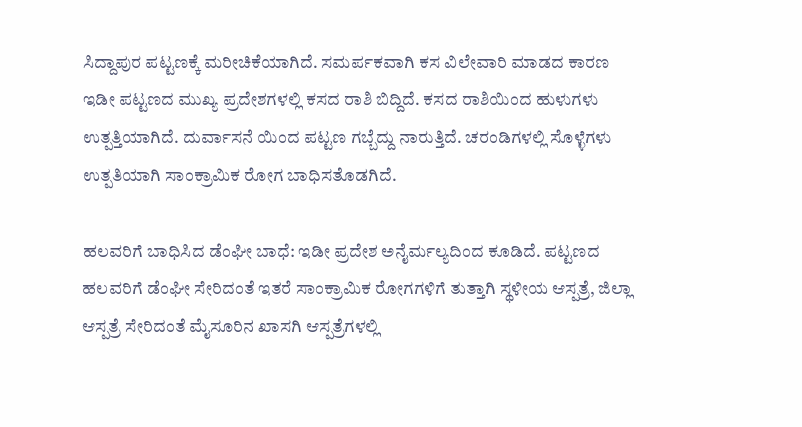ಸಿದ್ದಾಪುರ ಪಟ್ಟಣಕ್ಕೆ ಮರೀಚಿಕೆಯಾಗಿದೆ. ಸಮರ್ಪಕವಾಗಿ ಕಸ ವಿಲೇವಾರಿ ಮಾಡದ ಕಾರಣ ಇಡೀ ಪಟ್ಟಣದ ಮುಖ್ಯ ಪ್ರದೇಶಗಳಲ್ಲಿ ಕಸದ ರಾಶಿ ಬಿದ್ದಿದೆ. ಕಸದ ರಾಶಿಯಿಂದ ಹುಳುಗಳು ಉತ್ಪತ್ತಿಯಾಗಿದೆ. ದುರ್ವಾಸನೆ ಯಿಂದ ಪಟ್ಟಣ ಗಬ್ಬೆದ್ದು ನಾರುತ್ತಿದೆ. ಚರಂಡಿಗಳಲ್ಲಿ ಸೊಳ್ಳೆಗಳು ಉತ್ಪತಿಯಾಗಿ ಸಾಂಕ್ರಾಮಿಕ ರೋಗ ಬಾಧಿಸತೊಡಗಿದೆ.

ಹಲವರಿಗೆ ಬಾಧಿಸಿದ ಡೆಂಘೀ ಬಾಧೆ: ಇಡೀ ಪ್ರದೇಶ ಅನೈರ್ಮಲ್ಯದಿಂದ ಕೂಡಿದೆ. ಪಟ್ಟಣದ ಹಲವರಿಗೆ ಡೆಂಘೀ ಸೇರಿದಂತೆ ಇತರೆ ಸಾಂಕ್ರಾಮಿಕ ರೋಗಗಳಿಗೆ ತುತ್ತಾಗಿ ಸ್ಥಳೀಯ ಆಸ್ಪತ್ರೆ, ಜಿಲ್ಲಾ ಆಸ್ಪತ್ರೆ ಸೇರಿದಂತೆ ಮೈಸೂರಿನ ಖಾಸಗಿ ಆಸ್ಪತ್ರೆಗಳಲ್ಲಿ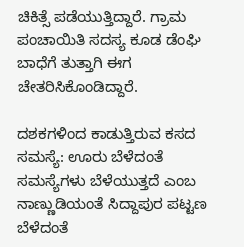ಚಿಕಿತ್ಸೆ ಪಡೆಯುತ್ತಿದ್ದಾರೆ. ಗ್ರಾಮ ಪಂಚಾಯಿತಿ ಸದಸ್ಯ ಕೂಡ ಡೆಂಘಿ ಬಾಧೆಗೆ ತುತ್ತಾಗಿ ಈಗ ಚೇತರಿಸಿಕೊಂಡಿದ್ದಾರೆ.

ದಶಕಗಳಿಂದ ಕಾಡುತ್ತಿರುವ ಕಸದ ಸಮಸ್ಯೆ: ಊರು ಬೆಳೆದಂತೆ ಸಮಸ್ಯೆಗಳು ಬೆಳೆಯುತ್ತದೆ ಎಂಬ ನಾಣ್ಣುಡಿಯಂತೆ ಸಿದ್ದಾಪುರ ಪಟ್ಟಣ ಬೆಳೆದಂತೆ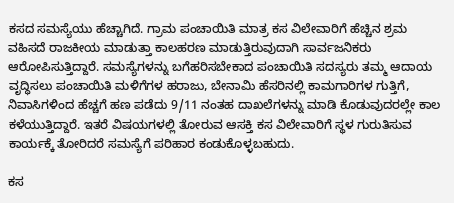ಕಸದ ಸಮಸ್ಯೆಯು ಹೆಚ್ಚಾಗಿದೆ. ಗ್ರಾಮ ಪಂಚಾಯಿತಿ ಮಾತ್ರ ಕಸ ವಿಲೇವಾರಿಗೆ ಹೆಚ್ಚಿನ ಶ್ರಮ ವಹಿಸದೆ ರಾಜಕೀಯ ಮಾಡುತ್ತಾ ಕಾಲಹರಣ ಮಾಡುತ್ತಿರುವುದಾಗಿ ಸಾರ್ವಜನಿಕರು ಆರೋಪಿಸುತ್ತಿದ್ದಾರೆ. ಸಮಸ್ಯೆಗಳನ್ನು ಬಗೆಹರಿಸಬೇಕಾದ ಪಂಚಾಯಿತಿ ಸದಸ್ಯರು ತಮ್ಮ ಆದಾಯ ವೃದ್ಧಿಸಲು ಪಂಚಾಯಿತಿ ಮಳಿಗೆಗಳ ಹರಾಜು, ಬೇನಾಮಿ ಹೆಸರಿನಲ್ಲಿ ಕಾಮಗಾರಿಗಳ ಗುತ್ತಿಗೆ, ನಿವಾಸಿಗಳಿಂದ ಹೆಚ್ಚಗೆ ಹಣ ಪಡೆದು 9/11 ನಂತಹ ದಾಖಲೆಗಳನ್ನು ಮಾಡಿ ಕೊಡುವುದರಲ್ಲೇ ಕಾಲ ಕಳೆಯುತ್ತಿದ್ದಾರೆ. ಇತರೆ ವಿಷಯಗಳಲ್ಲಿ ತೋರುವ ಆಸಕ್ತಿ ಕಸ ವಿಲೇವಾರಿಗೆ ಸ್ಥಳ ಗುರುತಿಸುವ ಕಾರ್ಯಕ್ಕೆ ತೋರಿದರೆ ಸಮಸ್ಯೆಗೆ ಪರಿಹಾರ ಕಂಡುಕೊಳ್ಳಬಹುದು.

ಕಸ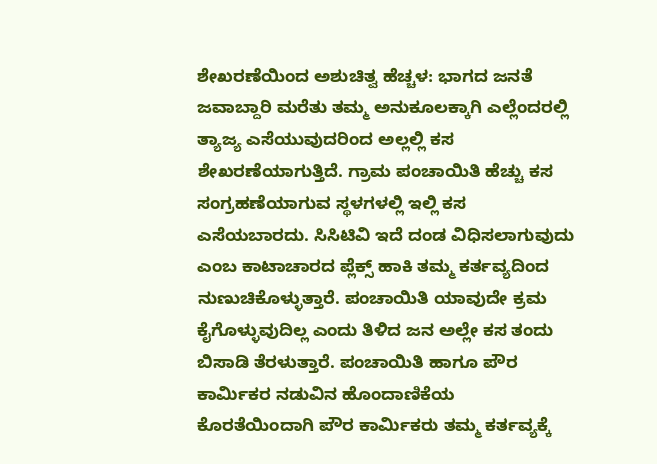ಶೇಖರಣೆಯಿಂದ ಅಶುಚಿತ್ವ ಹೆಚ್ಚಳ: ಭಾಗದ ಜನತೆ ಜವಾಬ್ದಾರಿ ಮರೆತು ತಮ್ಮ ಅನುಕೂಲಕ್ಕಾಗಿ ಎಲ್ಲೆಂದರಲ್ಲಿ ತ್ಯಾಜ್ಯ ಎಸೆಯುವುದರಿಂದ ಅಲ್ಲಲ್ಲಿ ಕಸ ಶೇಖರಣೆಯಾಗುತ್ತಿದೆ. ಗ್ರಾಮ ಪಂಚಾಯಿತಿ ಹೆಚ್ಚು ಕಸ ಸಂಗ್ರಹಣೆಯಾಗುವ ಸ್ಥಳಗಳಲ್ಲಿ ಇಲ್ಲಿ ಕಸ ಎಸೆಯಬಾರದು. ಸಿಸಿಟಿವಿ ಇದೆ ದಂಡ ವಿಧಿಸಲಾಗುವುದು ಎಂಬ ಕಾಟಾಚಾರದ ಪ್ಲೆಕ್ಸ್ ಹಾಕಿ ತಮ್ಮ ಕರ್ತವ್ಯದಿಂದ ನುಣುಚಿಕೊಳ್ಳುತ್ತಾರೆ. ಪಂಚಾಯಿತಿ ಯಾವುದೇ ಕ್ರಮ ಕೈಗೊಳ್ಳುವುದಿಲ್ಲ ಎಂದು ತಿಳಿದ ಜನ ಅಲ್ಲೇ ಕಸ ತಂದು ಬಿಸಾಡಿ ತೆರಳುತ್ತಾರೆ. ಪಂಚಾಯಿತಿ ಹಾಗೂ ಪೌರ ಕಾರ್ಮಿಕರ ನಡುವಿನ ಹೊಂದಾಣಿಕೆಯ ಕೊರತೆಯಿಂದಾಗಿ ಪೌರ ಕಾರ್ಮಿಕರು ತಮ್ಮ ಕರ್ತವ್ಯಕ್ಕೆ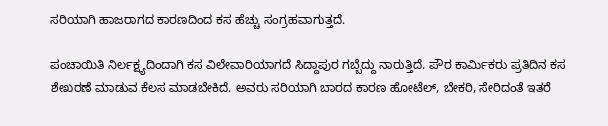ಸರಿಯಾಗಿ ಹಾಜರಾಗದ ಕಾರಣದಿಂದ ಕಸ ಹೆಚ್ಚು ಸಂಗ್ರಹವಾಗುತ್ತದೆ.

ಪಂಚಾಯಿತಿ ನಿರ್ಲಕ್ಷ್ಯದಿಂದಾಗಿ ಕಸ ವಿಲೇವಾರಿಯಾಗದೆ ಸಿದ್ದಾಪುರ ಗಬ್ಬೆದ್ದು ನಾರುತ್ತಿದೆ. ಪೌರ ಕಾರ್ಮಿಕರು ಪ್ರತಿದಿನ ಕಸ ಶೇಖರಣೆ ಮಾಡುವ ಕೆಲಸ ಮಾಡಬೇಕಿದೆ. ಅವರು ಸರಿಯಾಗಿ ಬಾರದ ಕಾರಣ ಹೋಟೆಲ್, ಬೇಕರಿ, ಸೇರಿದಂತೆ ಇತರೆ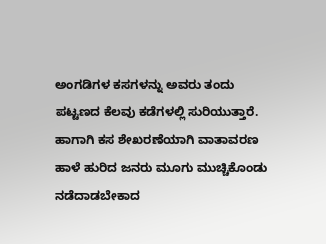ಅಂಗಡಿಗಳ ಕಸಗಳನ್ನು ಅವರು ತಂದು ಪಟ್ಟಣದ ಕೆಲವು ಕಡೆಗಳಲ್ಲಿ ಸುರಿಯುತ್ತಾರೆ. ಹಾಗಾಗಿ ಕಸ ಶೇಖರಣೆಯಾಗಿ ವಾತಾವರಣ ಹಾಳೆ ಹುರಿದ ಜನರು ಮೂಗು ಮುಚ್ಚಿಕೊಂಡು ನಡೆದಾಡಬೇಕಾದ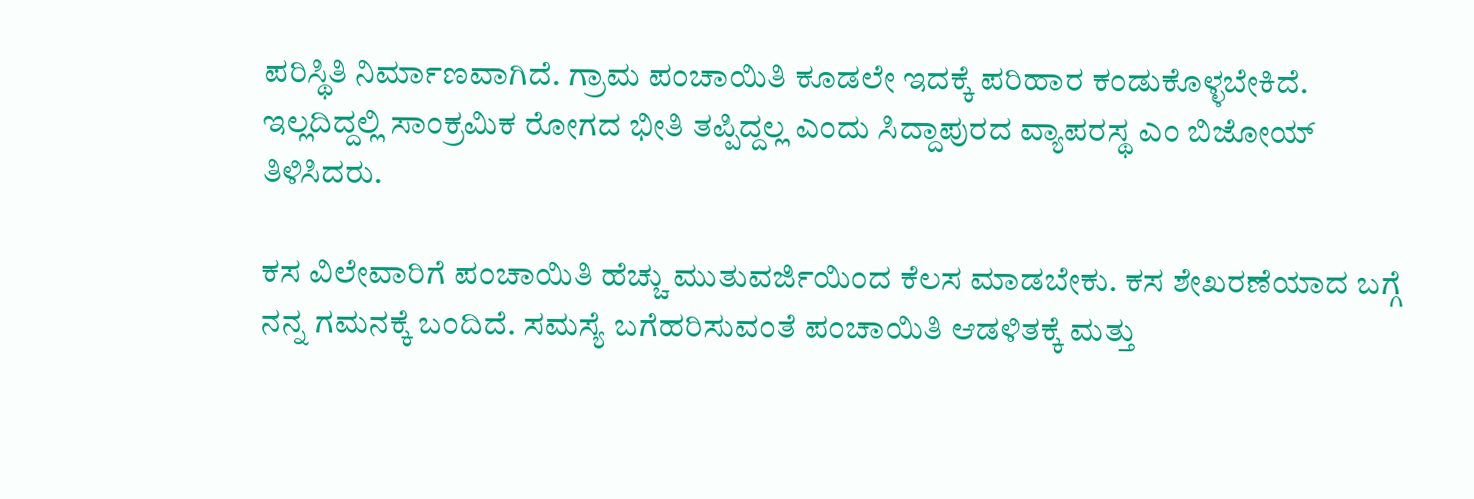ಪರಿಸ್ಥಿತಿ ನಿರ್ಮಾಣವಾಗಿದೆ. ಗ್ರಾಮ ಪಂಚಾಯಿತಿ ಕೂಡಲೇ ಇದಕ್ಕೆ ಪರಿಹಾರ ಕಂಡುಕೊಳ್ಳಬೇಕಿದೆ. ಇಲ್ಲದಿದ್ದಲ್ಲಿ ಸಾಂಕ್ರಮಿಕ ರೋಗದ ಭೀತಿ ತಪ್ಪಿದ್ದಲ್ಲ ಎಂದು ಸಿದ್ದಾಪುರದ ವ್ಯಾಪರಸ್ಥ ಎಂ ಬಿಜೋಯ್ ತಿಳಿಸಿದರು.

ಕಸ ವಿಲೇವಾರಿಗೆ ಪಂಚಾಯಿತಿ ಹೆಚ್ಚು ಮುತುವರ್ಜಿಯಿಂದ ಕೆಲಸ ಮಾಡಬೇಕು. ಕಸ ಶೇಖರಣೆಯಾದ ಬಗ್ಗೆ ನನ್ನ ಗಮನಕ್ಕೆ ಬಂದಿದೆ. ಸಮಸ್ಯೆ ಬಗೆಹರಿಸುವಂತೆ ಪಂಚಾಯಿತಿ ಆಡಳಿತಕ್ಕೆ ಮತ್ತು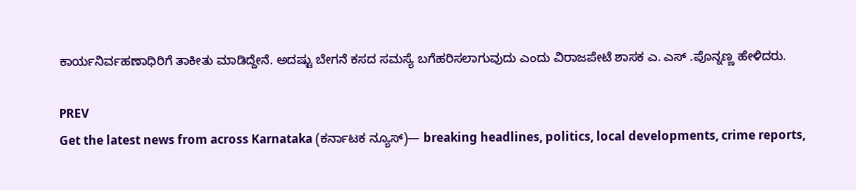ಕಾರ್ಯನಿರ್ವಹಣಾಧಿರಿಗೆ ತಾಕೀತು ಮಾಡಿದ್ದೇನೆ. ಅದಷ್ಟು ಬೇಗನೆ ಕಸದ ಸಮಸ್ಯೆ ಬಗೆಹರಿಸಲಾಗುವುದು ಎಂದು ವಿರಾಜಪೇಟೆ ಶಾಸಕ ಎ. ಎಸ್ .ಪೊನ್ನಣ್ಣ ಹೇಳಿದರು.

PREV
Get the latest news from across Karnataka (ಕರ್ನಾಟಕ ನ್ಯೂಸ್)— breaking headlines, politics, local developments, crime reports,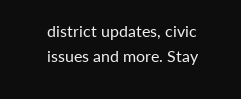district updates, civic issues and more. Stay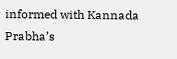informed with Kannada Prabha’s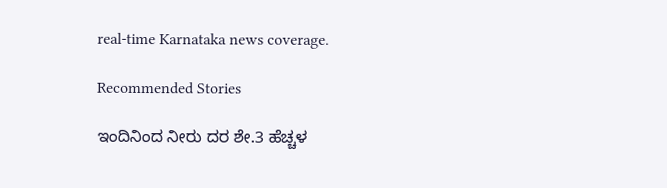real‑time Karnataka news coverage.

Recommended Stories

ಇಂದಿನಿಂದ ನೀರು ದರ ಶೇ.3 ಹೆಚ್ಚಳ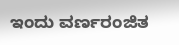ಇಂದು ವರ್ಣರಂಜಿತ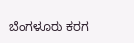ಬೆಂಗಳೂರು ಕರಗ